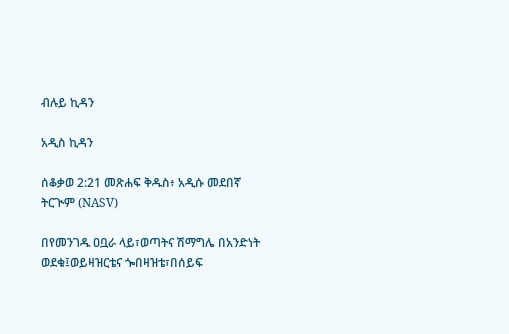ብሉይ ኪዳን

አዲስ ኪዳን

ሰቆቃወ 2:21 መጽሐፍ ቅዱስ፥ አዲሱ መደበኛ ትርጒም (NASV)

በየመንገዱ ዐቧራ ላይ፣ወጣትና ሽማግሌ በአንድነት ወደቁ፤ወይዛዝርቴና ጐበዛዝቴ፣በሰይፍ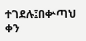ተገደሉ፤በቍጣህ ቀን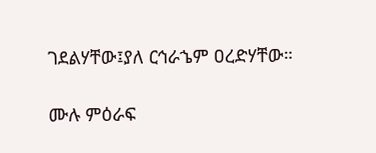ገደልሃቸው፤ያለ ርኅራኄም ዐረድሃቸው።

ሙሉ ምዕራፍ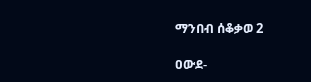ማንበብ ሰቆቃወ 2

ዐውደ-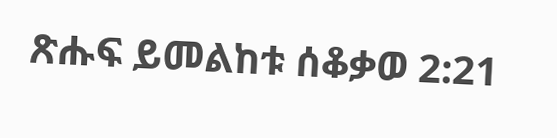ጽሑፍ ይመልከቱ ሰቆቃወ 2:21